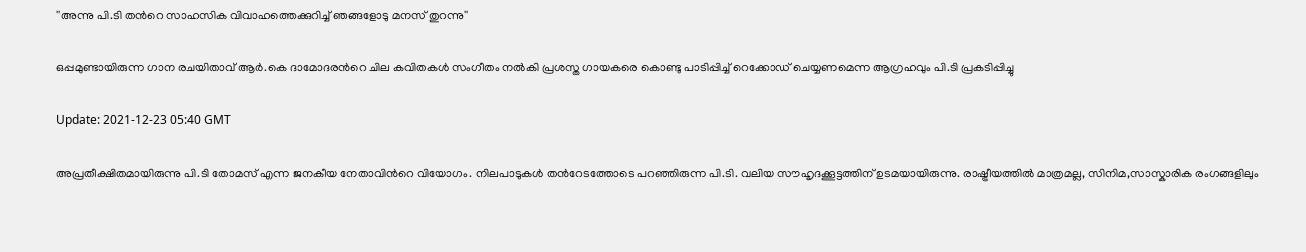''അന്നു പി.ടി തന്‍റെ സാഹസിക വിവാഹത്തെക്കുറിച്ച് ഞങ്ങളോടു മനസ് തുറന്നു''

ഒപ്പമുണ്ടായിരുന്ന ഗാന രചയിതാവ് ആര്‍.കെ ദാമോദരന്‍റെ ചില കവിതകൾ സംഗീതം നല്‍കി പ്രശസ്ത ഗായകരെ കൊണ്ടു പാടിപ്പിച്ച് റെക്കോഡ് ചെയ്യണമെന്ന ആഗ്രഹവും പി.ടി പ്രകടിപ്പിച്ചു

Update: 2021-12-23 05:40 GMT

അപ്രതീക്ഷിതമായിരുന്നു പി.ടി തോമസ് എന്ന ജനകീയ നേതാവിന്‍റെ വിയോഗം. നിലപാടുകള്‍ തന്‍റേടത്തോടെ പറഞ്ഞിരുന്ന പി.ടി. വലിയ സൗഹൃദക്കൂട്ടത്തിന് ഉടമയായിരുന്നു. രാഷ്ട്രീയത്തില്‍ മാത്രമല്ല, സിനിമ,സാസ്കാരിക രംഗങ്ങളിലും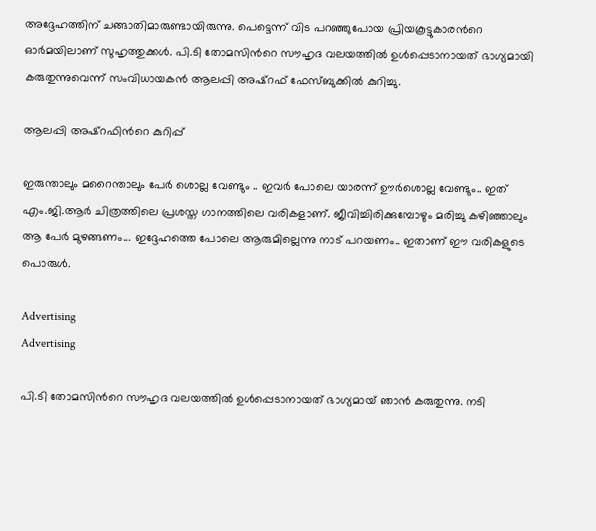അദ്ദേഹത്തിന് ചങ്ങാതിമാരുണ്ടായിരുന്നു. പെട്ടെന്ന് വിട പറഞ്ഞുപോയ പ്രിയകൂട്ടുകാരന്‍റെ ഓര്‍മയിലാണ് സുഹൃത്തുക്കള്‍. പി.ടി തോമസിന്‍റെ സൗഹൃദ വലയത്തിൽ ഉൾപ്പെടാനായത് ഭാഗ്യമായി കരുതുന്നുവെന്ന് സംവിധായകന്‍ ആലപ്പി അഷ്റഫ് ഫേസ്ബുക്കില്‍ കുറിച്ചു.

ആലപ്പി അഷ്റഫിന്‍റെ കുറിപ്പ്

ഇരുന്താലും മറൈന്താലും പേർ ശൊല്ല വേണ്ടും .. ഇവർ പോലെ യാരന്ന് ഊർശൊല്ല വേണ്ടും.. ഇത് എം.ജി.ആര്‍ ചിത്രത്തിലെ പ്രശസ്ത ഗാനത്തിലെ വരികളാണ്. ജീവിച്ചിരിക്കുമ്പോഴും മരിച്ചു കഴിഞ്ഞാലും ആ പേർ മുഴങ്ങണം... ഇദ്ദേഹത്തെ പോലെ ആരുമില്ലെന്നു നാട് പറയണം.. ഇതാണ് ഈ വരികളുടെ പൊരുൾ.

Advertising
Advertising

പി.ടി തോമസിന്‍റെ സൗഹൃദ വലയത്തിൽ ഉൾപ്പെടാനായത് ഭാഗ്യമായ് ഞാൻ കരുതുന്നു. നടി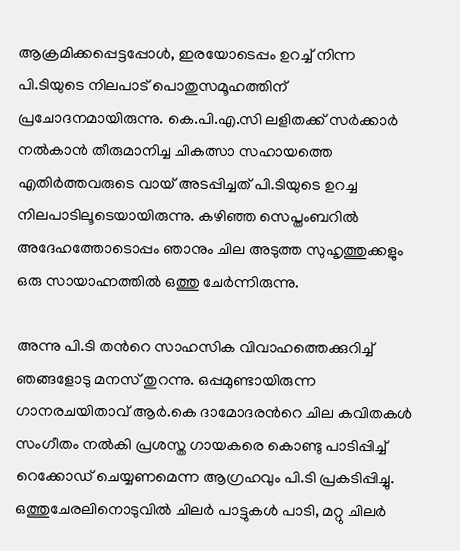ആക്രമിക്കപ്പെട്ടപ്പോൾ, ഇരയോടെപ്പം ഉറച്ച് നിന്ന പി.ടിയുടെ നിലപാട് പൊതുസമൂഹത്തിന് പ്രചോദനമായിരുന്നു. കെ.പി.എ.സി ലളിതക്ക് സർക്കാർ നല്‍കാന്‍ തീരുമാനിച്ച ചികത്സാ സഹായത്തെ എതിർത്തവരുടെ വായ് അടപ്പിച്ചത് പി.ടിയുടെ ഉറച്ച നിലപാടിലൂടെയായിരുന്നു. കഴിഞ്ഞ സെപ്തംബറിൽ അദേഹത്തോടൊപ്പം ഞാനും ചില അടുത്ത സുഹൃത്തുക്കളും ഒരു സായാഹ്നത്തിൽ ഒത്തു ചേർന്നിരുന്നു.

അന്നു പി.ടി തന്‍റെ സാഹസിക വിവാഹത്തെക്കുറിച്ച് ഞങ്ങളോടു മനസ് തുറന്നു. ഒപ്പമുണ്ടായിരുന്ന ഗാനരചയിതാവ് ആര്‍.കെ ദാമോദരന്‍റെ ചില കവിതകൾ സംഗീതം നല്‍കി പ്രശസ്ത ഗായകരെ കൊണ്ടു പാടിപ്പിച്ച് റെക്കോഡ് ചെയ്യണമെന്ന ആഗ്രഹവും പി.ടി പ്രകടിപ്പിച്ചു. ഒത്തുചേരലിനൊടുവിൽ ചിലർ പാട്ടുകൾ പാടി, മറ്റു ചിലർ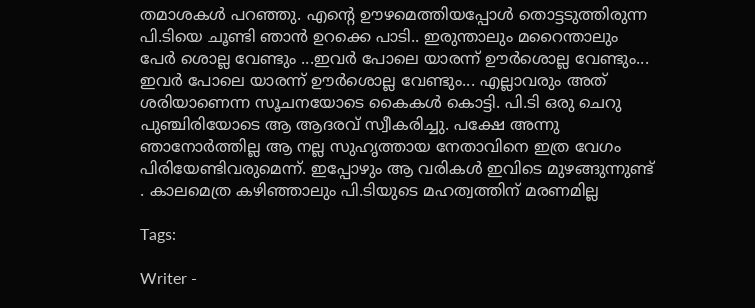തമാശകൾ പറഞ്ഞു. എന്‍റെ ഊഴമെത്തിയപ്പോൾ തൊട്ടടുത്തിരുന്ന പി.ടിയെ ചൂണ്ടി ഞാൻ ഉറക്കെ പാടി.. ഇരുന്താലും മറൈന്താലും പേർ ശൊല്ല വേണ്ടും ...ഇവർ പോലെ യാരന്ന് ഊർശൊല്ല വേണ്ടും... ഇവർ പോലെ യാരന്ന് ഊർശൊല്ല വേണ്ടും... എല്ലാവരും അത് ശരിയാണെന്ന സൂചനയോടെ കൈകൾ കൊട്ടി. പി.ടി ഒരു ചെറു പുഞ്ചിരിയോടെ ആ ആദരവ് സ്വീകരിച്ചു. പക്ഷേ അന്നു ഞാനോർത്തില്ല ആ നല്ല സുഹൃത്തായ നേതാവിനെ ഇത്ര വേഗം പിരിയേണ്ടിവരുമെന്ന്. ഇപ്പോഴും ആ വരികൾ ഇവിടെ മുഴങ്ങുന്നുണ്ട് . കാലമെത്ര കഴിഞ്ഞാലും പി.ടിയുടെ മഹത്വത്തിന് മരണമില്ല

Tags:

Writer -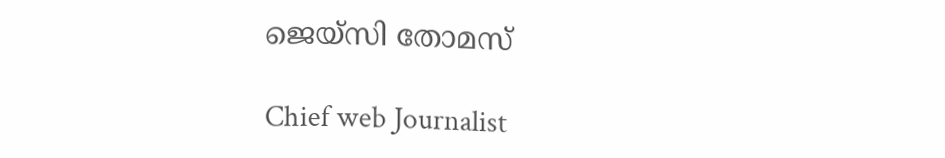ജെയ്സി തോമസ്

Chief web Journalist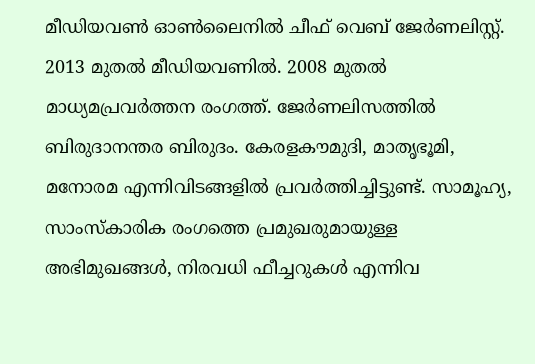മീഡിയവൺ ഓൺലൈനിൽ ചീഫ് വെബ് ജേർണലിസ്റ്റ്. 2013 മുതൽ മീഡിയവണിൽ. 2008 മുതൽ മാധ്യമപ്രവർത്തന രംഗത്ത്. ജേർണലിസത്തിൽ ബിരുദാനന്തര ബിരുദം. കേരളകൗമുദി, മാതൃഭൂമി, മനോരമ എന്നിവിടങ്ങളിൽ പ്രവർത്തിച്ചിട്ടുണ്ട്. സാമൂഹ്യ, സാംസ്‌കാരിക രംഗത്തെ പ്രമുഖരുമായുള്ള അഭിമുഖങ്ങൾ, നിരവധി ഫീച്ചറുകൾ എന്നിവ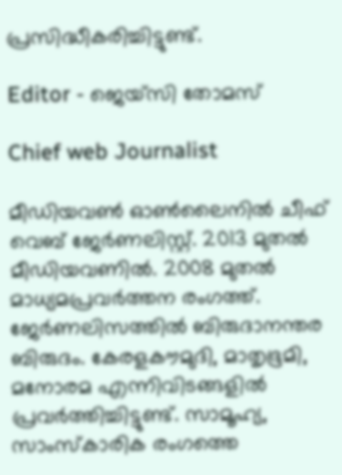പ്രസിദ്ധീകരിച്ചിട്ടുണ്ട്.

Editor - ജെയ്സി തോമസ്

Chief web Journalist

മീഡിയവൺ ഓൺലൈനിൽ ചീഫ് വെബ് ജേർണലിസ്റ്റ്. 2013 മുതൽ മീഡിയവണിൽ. 2008 മുതൽ മാധ്യമപ്രവർത്തന രംഗത്ത്. ജേർണലിസത്തിൽ ബിരുദാനന്തര ബിരുദം. കേരളകൗമുദി, മാതൃഭൂമി, മനോരമ എന്നിവിടങ്ങളിൽ പ്രവർത്തിച്ചിട്ടുണ്ട്. സാമൂഹ്യ, സാംസ്‌കാരിക രംഗത്തെ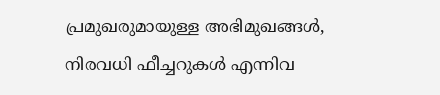പ്രമുഖരുമായുള്ള അഭിമുഖങ്ങൾ, നിരവധി ഫീച്ചറുകൾ എന്നിവ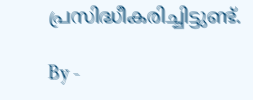പ്രസിദ്ധീകരിച്ചിട്ടുണ്ട്.

By -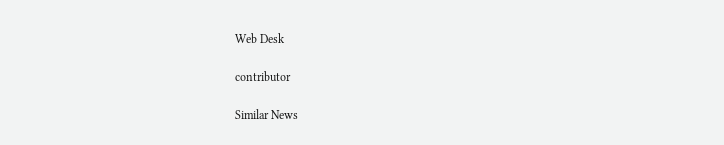Web Desk

contributor

Similar News